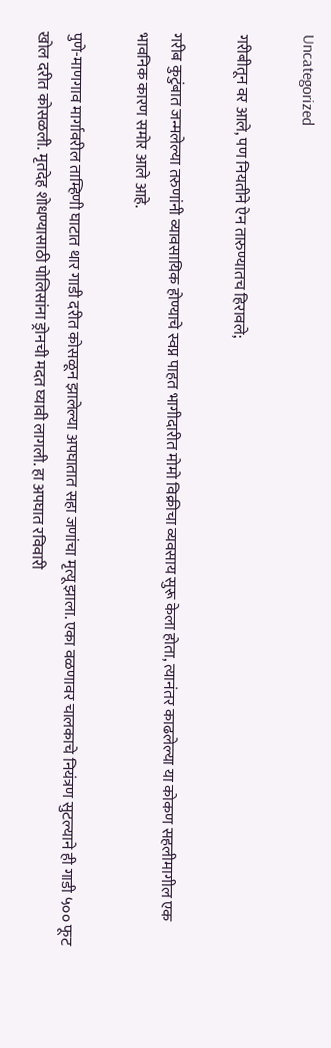Uncategorized

गरीबीतून वर आले, पण नियतीने ऐन तारुण्यातच हिरावले;

गरीब कुटुंबात जन्मलेल्या तरुणांनी व्यावसायिक होण्याचे स्वप्न पाहत भागीदारीत मोमो विक्रीचा व्यवसाय सुरू केला होता, त्यानंतर काढलेल्या या कोकण सहलीमागील एक भावनिक कारण समोर आले आहे.

पुणे-माणगाव मार्गावरील ताम्हिणी घाटात थार गाडी दरीत कोसळून झालेल्या अपघातात सहा जणांचा मृत्यू झाला. एका वळणावर चालकाचे नियंत्रण सुटल्याने ही गाडी ५०० फूट खोल दरीत कोसळली. मृतदेह शोधण्यासाठी पोलिसांना ड्रोनची मदत घ्यावी लागली. हा अपघात रविवारी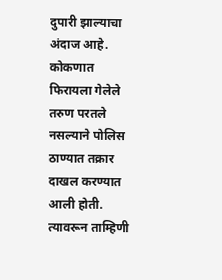दुपारी झाल्याचा अंदाज आहे. कोकणात फिरायला गेलेले तरुण परतले नसल्याने पोलिस ठाण्यात तक्रार दाखल करण्यात आली होती. त्यावरून ताम्हिणी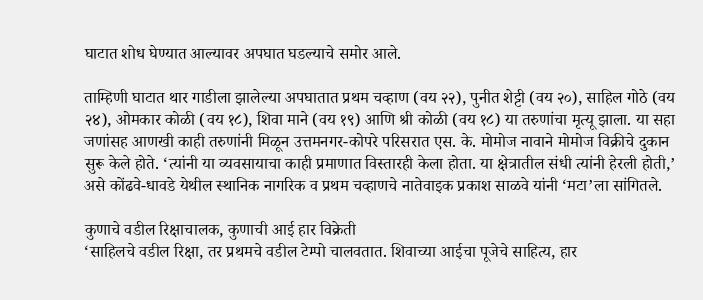घाटात शोध घेण्यात आल्यावर अपघात घडल्याचे समोर आले.

ताम्हिणी घाटात थार गाडीला झालेल्या अपघातात प्रथम चव्हाण (वय २२), पुनीत शेट्टी (वय २०), साहिल गोठे (वय २४), ओमकार कोळी (वय १८), शिवा माने (वय १९) आणि श्री कोळी (वय १८) या तरुणांचा मृत्यू झाला. या सहा जणांसह आणखी काही तरुणांनी मिळून उत्तमनगर-कोपरे परिसरात एस. के. मोमोज नावाने मोमोज विक्रीचे दुकान सुरू केले होते. ‘त्यांनी या व्यवसायाचा काही प्रमाणात विस्तारही केला होता. या क्षेत्रातील संधी त्यांनी हेरली होती,’ असे कोंढवे-धावडे येथील स्थानिक नागरिक व प्रथम चव्हाणचे नातेवाइक प्रकाश साळवे यांनी ‘मटा’ला सांगितले.

कुणाचे वडील रिक्षाचालक, कुणाची आई हार विक्रेती
‘साहिलचे वडील रिक्षा, तर प्रथमचे वडील टेम्पो चालवतात. शिवाच्या आईचा पूजेचे साहित्य, हार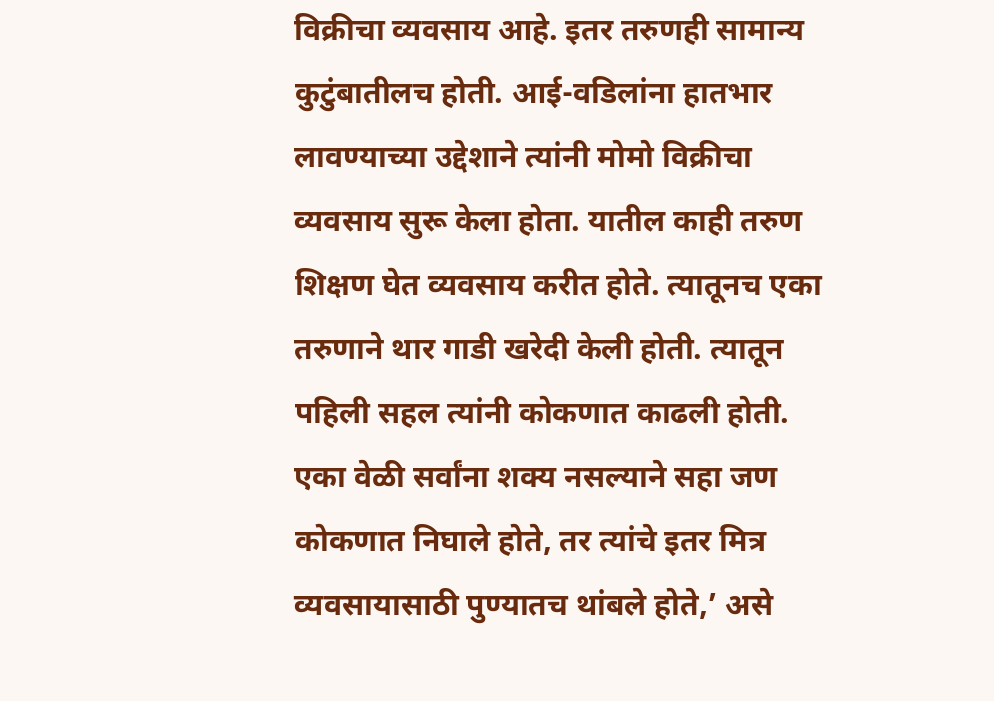विक्रीचा व्यवसाय आहे. इतर तरुणही सामान्य कुटुंबातीलच होती. आई-वडिलांना हातभार लावण्याच्या उद्देशाने त्यांनी मोमो विक्रीचा व्यवसाय सुरू केला होता. यातील काही तरुण शिक्षण घेत व्यवसाय करीत होते. त्यातूनच एका तरुणाने थार गाडी खरेदी केली होती. त्यातून पहिली सहल त्यांनी कोकणात काढली होती. एका वेळी सर्वांना शक्य नसल्याने सहा जण कोकणात निघाले होते, तर त्यांचे इतर मित्र व्यवसायासाठी पुण्यातच थांबले होते,’ असे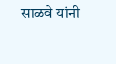साळवे यांनी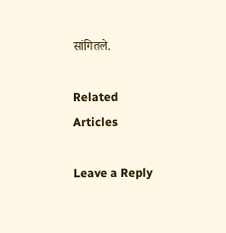सांगितले.

Related Articles

Leave a Reply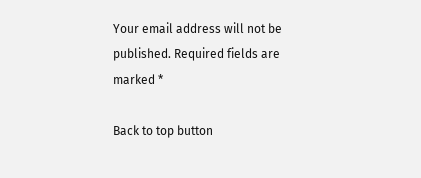Your email address will not be published. Required fields are marked *

Back to top button